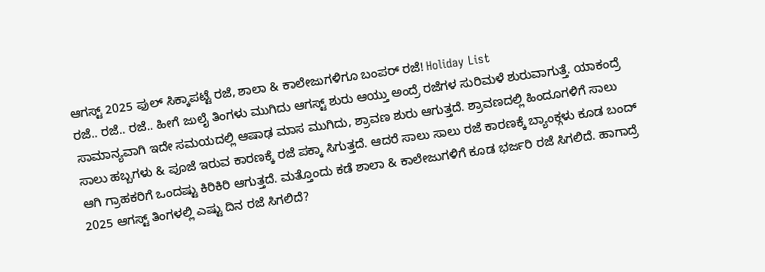ಆಗಸ್ಟ್ 2025 ಫುಲ್ ಸಿಕ್ಕಾಪಟ್ಟೆ ರಜೆ, ಶಾಲಾ & ಕಾಲೇಜುಗಳಿಗೂ ಬಂಪರ್ ರಜೆ! Holiday List
ರಜೆ.. ರಜೆ.. ರಜೆ.. ಹೀಗೆ ಜುಲೈ ತಿಂಗಳು ಮುಗಿದು ಆಗಸ್ಟ್ ಶುರು ಆಯ್ತು ಅಂದ್ರೆ ರಜೆಗಳ ಸುರಿಮಳೆ ಶುರುವಾಗುತ್ತೆ. ಯಾಕಂದ್ರೆ ಸಾಮಾನ್ಯವಾಗಿ ಇದೇ ಸಮಯದಲ್ಲಿ ಆಷಾಢ ಮಾಸ ಮುಗಿದು, ಶ್ರಾವಣ ಶುರು ಆಗುತ್ತದೆ. ಶ್ರಾವಣದಲ್ಲಿ ಹಿಂದೂಗಳಿಗೆ ಸಾಲು ಸಾಲು ಹಬ್ಬಗಳು & ಪೂಜೆ ಇರುವ ಕಾರಣಕ್ಕೆ ರಜೆ ಪಕ್ಕಾ ಸಿಗುತ್ತದೆ. ಆದರೆ ಸಾಲು ಸಾಲು ರಜೆ ಕಾರಣಕ್ಕೆ ಬ್ಯಾಂಕ್ಗಳು ಕೂಡ ಬಂದ್ ಆಗಿ ಗ್ರಾಹಕರಿಗೆ ಒಂದಷ್ಟು ಕಿರಿಕಿರಿ ಆಗುತ್ತದೆ. ಮತ್ತೊಂದು ಕಡೆ ಶಾಲಾ & ಕಾಲೇಜುಗಳಿಗೆ ಕೂಡ ಭರ್ಜರಿ ರಜೆ ಸಿಗಲಿದೆ. ಹಾಗಾದ್ರೆ 2025 ಆಗಸ್ಟ್ ತಿಂಗಳಲ್ಲಿ ಎಷ್ಟು ದಿನ ರಜೆ ಸಿಗಲಿದೆ?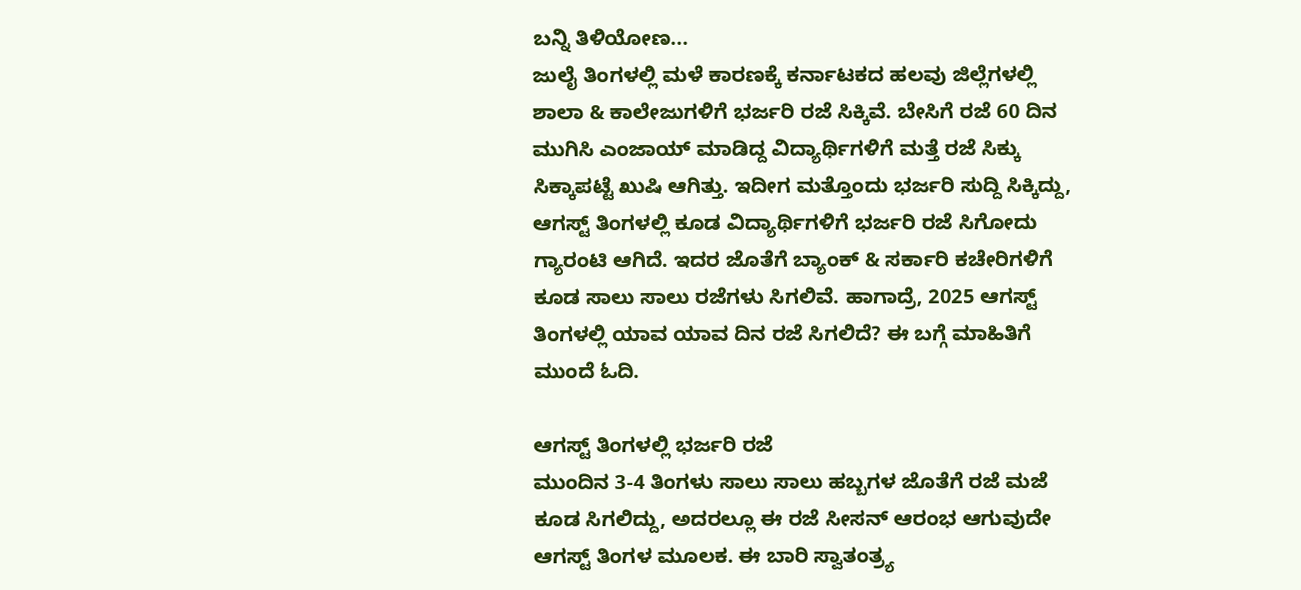ಬನ್ನಿ ತಿಳಿಯೋಣ...
ಜುಲೈ ತಿಂಗಳಲ್ಲಿ ಮಳೆ ಕಾರಣಕ್ಕೆ ಕರ್ನಾಟಕದ ಹಲವು ಜಿಲ್ಲೆಗಳಲ್ಲಿ ಶಾಲಾ & ಕಾಲೇಜುಗಳಿಗೆ ಭರ್ಜರಿ ರಜೆ ಸಿಕ್ಕಿವೆ. ಬೇಸಿಗೆ ರಜೆ 60 ದಿನ ಮುಗಿಸಿ ಎಂಜಾಯ್ ಮಾಡಿದ್ದ ವಿದ್ಯಾರ್ಥಿಗಳಿಗೆ ಮತ್ತೆ ರಜೆ ಸಿಕ್ಕು ಸಿಕ್ಕಾಪಟ್ಟೆ ಖುಷಿ ಆಗಿತ್ತು. ಇದೀಗ ಮತ್ತೊಂದು ಭರ್ಜರಿ ಸುದ್ದಿ ಸಿಕ್ಕಿದ್ದು, ಆಗಸ್ಟ್ ತಿಂಗಳಲ್ಲಿ ಕೂಡ ವಿದ್ಯಾರ್ಥಿಗಳಿಗೆ ಭರ್ಜರಿ ರಜೆ ಸಿಗೋದು ಗ್ಯಾರಂಟಿ ಆಗಿದೆ. ಇದರ ಜೊತೆಗೆ ಬ್ಯಾಂಕ್ & ಸರ್ಕಾರಿ ಕಚೇರಿಗಳಿಗೆ ಕೂಡ ಸಾಲು ಸಾಲು ರಜೆಗಳು ಸಿಗಲಿವೆ. ಹಾಗಾದ್ರೆ, 2025 ಆಗಸ್ಟ್ ತಿಂಗಳಲ್ಲಿ ಯಾವ ಯಾವ ದಿನ ರಜೆ ಸಿಗಲಿದೆ? ಈ ಬಗ್ಗೆ ಮಾಹಿತಿಗೆ ಮುಂದೆ ಓದಿ.

ಆಗಸ್ಟ್ ತಿಂಗಳಲ್ಲಿ ಭರ್ಜರಿ ರಜೆ
ಮುಂದಿನ 3-4 ತಿಂಗಳು ಸಾಲು ಸಾಲು ಹಬ್ಬಗಳ ಜೊತೆಗೆ ರಜೆ ಮಜೆ ಕೂಡ ಸಿಗಲಿದ್ದು, ಅದರಲ್ಲೂ ಈ ರಜೆ ಸೀಸನ್ ಆರಂಭ ಆಗುವುದೇ ಆಗಸ್ಟ್ ತಿಂಗಳ ಮೂಲಕ. ಈ ಬಾರಿ ಸ್ವಾತಂತ್ರ್ಯ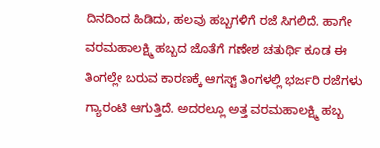ದಿನದಿಂದ ಹಿಡಿದು, ಹಲವು ಹಬ್ಬಗಳಿಗೆ ರಜೆ ಸಿಗಲಿದೆ. ಹಾಗೇ ವರಮಹಾಲಕ್ಷ್ಮಿ ಹಬ್ಬದ ಜೊತೆಗೆ ಗಣೇಶ ಚತುರ್ಥಿ ಕೂಡ ಈ ತಿಂಗಲ್ಲೇ ಬರುವ ಕಾರಣಕ್ಕೆ ಆಗಸ್ಟ್ ತಿಂಗಳಲ್ಲಿ ಭರ್ಜರಿ ರಜೆಗಳು ಗ್ಯಾರಂಟಿ ಆಗುತ್ತಿದೆ. ಅದರಲ್ಲೂ ಅತ್ತ ವರಮಹಾಲಕ್ಷ್ಮಿ ಹಬ್ಬ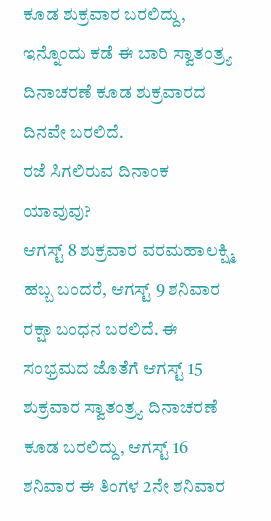ಕೂಡ ಶುಕ್ರವಾರ ಬರಲಿದ್ದು, ಇನ್ನೊಂದು ಕಡೆ ಈ ಬಾರಿ ಸ್ವಾತಂತ್ರ್ಯ ದಿನಾಚರಣೆ ಕೂಡ ಶುಕ್ರವಾರದ ದಿನವೇ ಬರಲಿದೆ.
ರಜೆ ಸಿಗಲಿರುವ ದಿನಾಂಕ ಯಾವುವು?
ಆಗಸ್ಟ್ 8 ಶುಕ್ರವಾರ ವರಮಹಾಲಕ್ಷ್ಮಿ ಹಬ್ಬ ಬಂದರೆ, ಆಗಸ್ಟ್ 9 ಶನಿವಾರ ರಕ್ಷಾ ಬಂಧನ ಬರಲಿದೆ. ಈ ಸಂಭ್ರಮದ ಜೊತೆಗೆ ಆಗಸ್ಟ್ 15 ಶುಕ್ರವಾರ ಸ್ವಾತಂತ್ರ್ಯ ದಿನಾಚರಣೆ ಕೂಡ ಬರಲಿದ್ದು, ಆಗಸ್ಟ್ 16 ಶನಿವಾರ ಈ ತಿಂಗಳ 2ನೇ ಶನಿವಾರ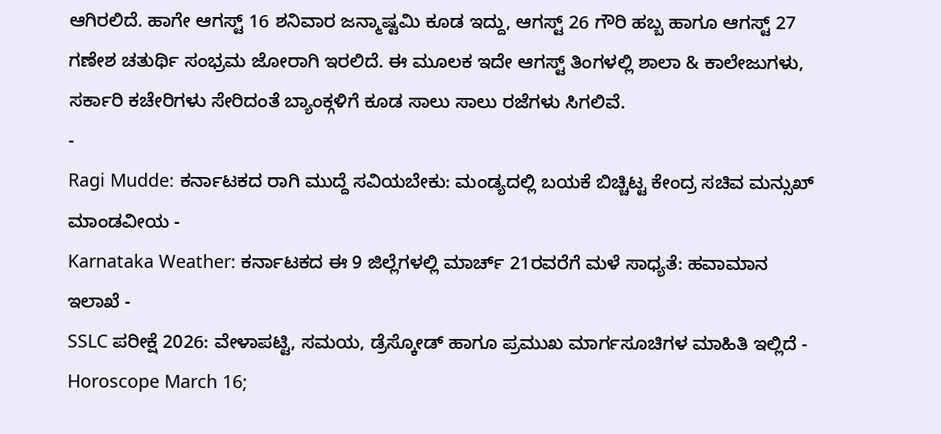ಆಗಿರಲಿದೆ. ಹಾಗೇ ಆಗಸ್ಟ್ 16 ಶನಿವಾರ ಜನ್ಮಾಷ್ಟಮಿ ಕೂಡ ಇದ್ದು, ಆಗಸ್ಟ್ 26 ಗೌರಿ ಹಬ್ಬ ಹಾಗೂ ಆಗಸ್ಟ್ 27 ಗಣೇಶ ಚತುರ್ಥಿ ಸಂಭ್ರಮ ಜೋರಾಗಿ ಇರಲಿದೆ. ಈ ಮೂಲಕ ಇದೇ ಆಗಸ್ಟ್ ತಿಂಗಳಲ್ಲಿ ಶಾಲಾ & ಕಾಲೇಜುಗಳು, ಸರ್ಕಾರಿ ಕಚೇರಿಗಳು ಸೇರಿದಂತೆ ಬ್ಯಾಂಕ್ಗಳಿಗೆ ಕೂಡ ಸಾಲು ಸಾಲು ರಜೆಗಳು ಸಿಗಲಿವೆ.
-
Ragi Mudde: ಕರ್ನಾಟಕದ ರಾಗಿ ಮುದ್ದೆ ಸವಿಯಬೇಕು: ಮಂಡ್ಯದಲ್ಲಿ ಬಯಕೆ ಬಿಚ್ಚಿಟ್ಟ ಕೇಂದ್ರ ಸಚಿವ ಮನ್ಸುಖ್ ಮಾಂಡವೀಯ -
Karnataka Weather: ಕರ್ನಾಟಕದ ಈ 9 ಜಿಲ್ಲೆಗಳಲ್ಲಿ ಮಾರ್ಚ್ 21ರವರೆಗೆ ಮಳೆ ಸಾಧ್ಯತೆ: ಹವಾಮಾನ ಇಲಾಖೆ -
SSLC ಪರೀಕ್ಷೆ 2026: ವೇಳಾಪಟ್ಟಿ, ಸಮಯ, ಡ್ರೆಸ್ಕೋಡ್ ಹಾಗೂ ಪ್ರಮುಖ ಮಾರ್ಗಸೂಚಿಗಳ ಮಾಹಿತಿ ಇಲ್ಲಿದೆ -
Horoscope March 16;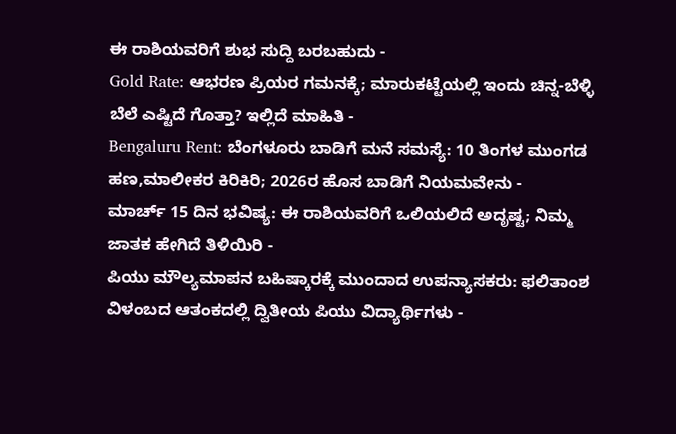ಈ ರಾಶಿಯವರಿಗೆ ಶುಭ ಸುದ್ದಿ ಬರಬಹುದು -
Gold Rate: ಆಭರಣ ಪ್ರಿಯರ ಗಮನಕ್ಕೆ; ಮಾರುಕಟ್ಟೆಯಲ್ಲಿ ಇಂದು ಚಿನ್ನ-ಬೆಳ್ಳಿ ಬೆಲೆ ಎಷ್ಟಿದೆ ಗೊತ್ತಾ? ಇಲ್ಲಿದೆ ಮಾಹಿತಿ -
Bengaluru Rent: ಬೆಂಗಳೂರು ಬಾಡಿಗೆ ಮನೆ ಸಮಸ್ಯೆ: 10 ತಿಂಗಳ ಮುಂಗಡ ಹಣ,ಮಾಲೀಕರ ಕಿರಿಕಿರಿ; 2026ರ ಹೊಸ ಬಾಡಿಗೆ ನಿಯಮವೇನು -
ಮಾರ್ಚ್ 15 ದಿನ ಭವಿಷ್ಯ: ಈ ರಾಶಿಯವರಿಗೆ ಒಲಿಯಲಿದೆ ಅದೃಷ್ಟ; ನಿಮ್ಮ ಜಾತಕ ಹೇಗಿದೆ ತಿಳಿಯಿರಿ -
ಪಿಯು ಮೌಲ್ಯಮಾಪನ ಬಹಿಷ್ಕಾರಕ್ಕೆ ಮುಂದಾದ ಉಪನ್ಯಾಸಕರು: ಫಲಿತಾಂಶ ವಿಳಂಬದ ಆತಂಕದಲ್ಲಿ ದ್ವಿತೀಯ ಪಿಯು ವಿದ್ಯಾರ್ಥಿಗಳು -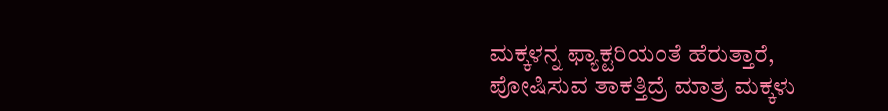ಮಕ್ಕಳನ್ನ ಫ್ಯಾಕ್ಟರಿಯಂತೆ ಹೆರುತ್ತಾರೆ, ಪೋಷಿಸುವ ತಾಕತ್ತಿದ್ರೆ ಮಾತ್ರ ಮಕ್ಕಳು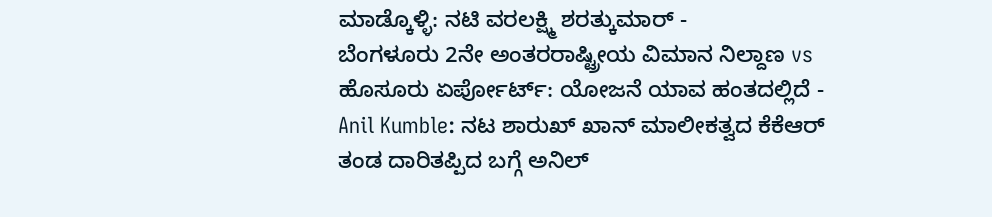ಮಾಡ್ಕೊಳ್ಳಿ: ನಟಿ ವರಲಕ್ಷ್ಮಿ ಶರತ್ಕುಮಾರ್ -
ಬೆಂಗಳೂರು 2ನೇ ಅಂತರರಾಷ್ಟ್ರೀಯ ವಿಮಾನ ನಿಲ್ದಾಣ vs ಹೊಸೂರು ಏರ್ಪೋರ್ಟ್: ಯೋಜನೆ ಯಾವ ಹಂತದಲ್ಲಿದೆ -
Anil Kumble: ನಟ ಶಾರುಖ್ ಖಾನ್ ಮಾಲೀಕತ್ವದ ಕೆಕೆಆರ್ ತಂಡ ದಾರಿತಪ್ಪಿದ ಬಗ್ಗೆ ಅನಿಲ್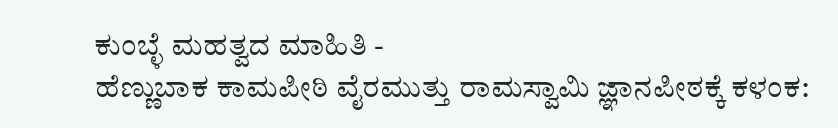ಕುಂಬ್ಳೆ ಮಹತ್ವದ ಮಾಹಿತಿ -
ಹೆಣ್ಣುಬಾಕ ಕಾಮಪೀಠಿ ವೈರಮುತ್ತು ರಾಮಸ್ವಾಮಿ ಜ್ಞಾನಪೀಠಕ್ಕೆ ಕಳಂಕ: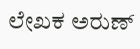ಲೇಖಕ ಅರುಣ್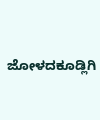ಜೋಳದಕೂಡ್ಲಿಗಿ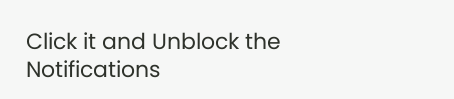Click it and Unblock the Notifications